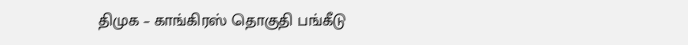திமுக – காங்கிரஸ் தொகுதி பங்கீடு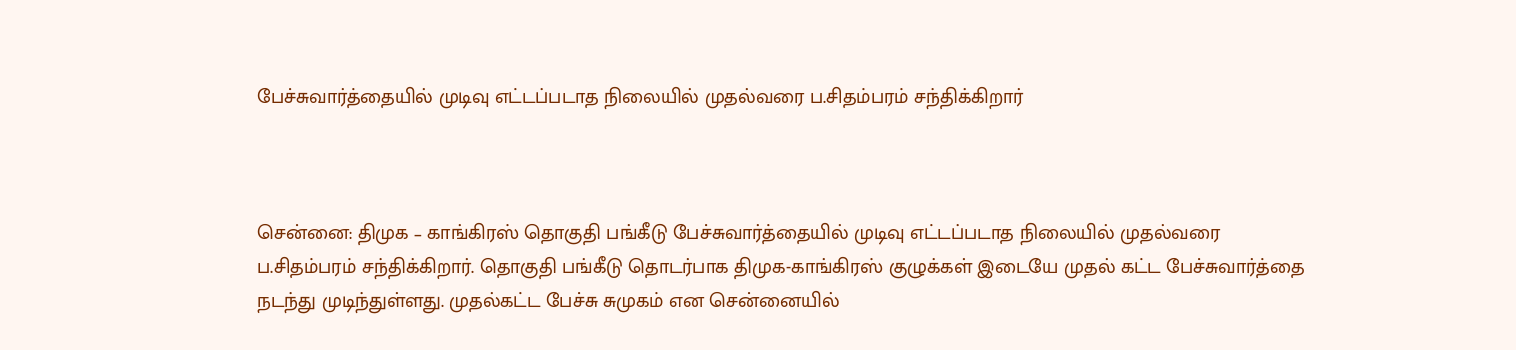பேச்சுவார்த்தையில் முடிவு எட்டப்படாத நிலையில் முதல்வரை ப.சிதம்பரம் சந்திக்கிறார்



சென்னை: திமுக – காங்கிரஸ் தொகுதி பங்கீடு பேச்சுவார்த்தையில் முடிவு எட்டப்படாத நிலையில் முதல்வரை ப.சிதம்பரம் சந்திக்கிறார். தொகுதி பங்கீடு தொடர்பாக திமுக-காங்கிரஸ் குழுக்கள் இடையே முதல் கட்ட பேச்சுவார்த்தை நடந்து முடிந்துள்ளது. முதல்கட்ட பேச்சு சுமுகம் என சென்னையில்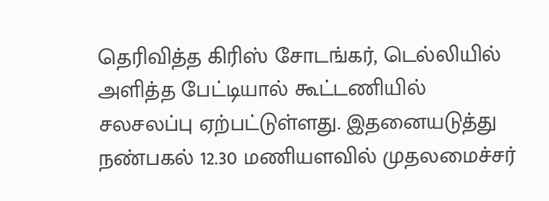தெரிவித்த கிரிஸ் சோடங்கர், டெல்லியில் அளித்த பேட்டியால் கூட்டணியில் சலசலப்பு ஏற்பட்டுள்ளது. இதனையடுத்து நண்பகல் 12.30 மணியளவில் முதலமைச்சர்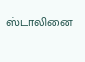ஸ்டாலினை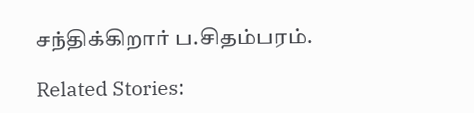சந்திக்கிறார் ப.சிதம்பரம்.

Related Stories: